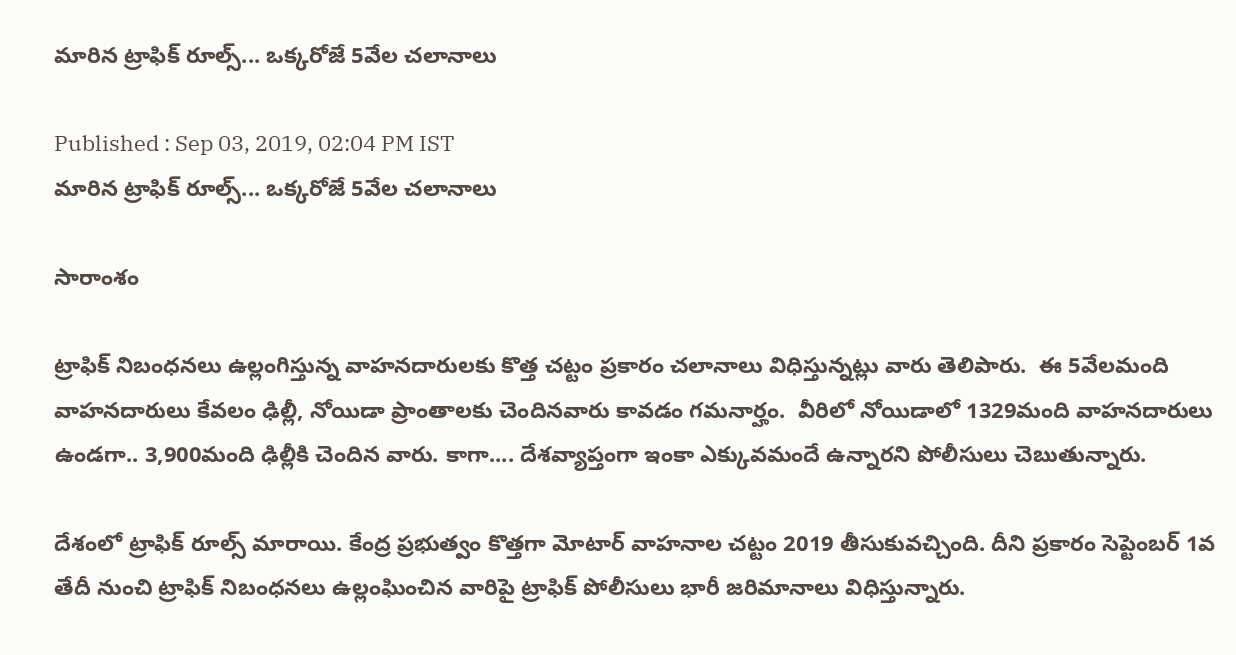మారిన ట్రాఫిక్ రూల్స్... ఒక్కరోజే 5వేల చలానాలు

Published : Sep 03, 2019, 02:04 PM IST
మారిన ట్రాఫిక్ రూల్స్... ఒక్కరోజే 5వేల చలానాలు

సారాంశం

ట్రాఫిక్ నిబంధనలు ఉల్లంగిస్తున్న వాహనదారులకు కొత్త చట్టం ప్రకారం చలానాలు విధిస్తున్నట్లు వారు తెలిపారు.  ఈ 5వేలమంది వాహనదారులు కేవలం ఢిల్లీ, నోయిడా ప్రాంతాలకు చెందినవారు కావడం గమనార్హం.  వీరిలో నోయిడాలో 1329మంది వాహనదారులు ఉండగా.. 3,900మంది ఢిల్లీకి చెందిన వారు. కాగా.... దేశవ్యాప్తంగా ఇంకా ఎక్కువమందే ఉన్నారని పోలీసులు చెబుతున్నారు.

దేశంలో ట్రాఫిక్ రూల్స్ మారాయి. కేంద్ర ప్రభుత్వం కొత్తగా మోటార్ వాహనాల చట్టం 2019 తీసుకువచ్చింది. దీని ప్రకారం సెప్టెంబర్ 1వ తేదీ నుంచి ట్రాఫిక్ నిబంధనలు ఉల్లంఘించిన వారిపై ట్రాఫిక్ పోలీసులు భారీ జరిమానాలు విధిస్తున్నారు.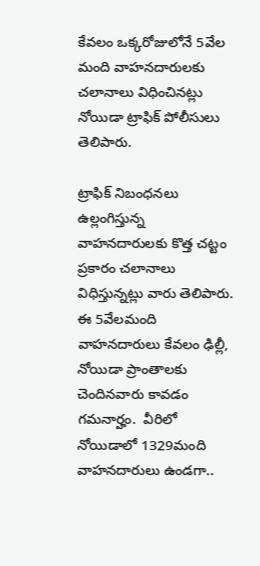కేవలం ఒక్కరోజులోనే 5వేల మంది వాహనదారులకు చలానాలు విధించినట్లు నోయిడా ట్రాఫిక్ పోలీసులు తెలిపారు.

ట్రాఫిక్ నిబంధనలు ఉల్లంగిస్తున్న వాహనదారులకు కొత్త చట్టం ప్రకారం చలానాలు విధిస్తున్నట్లు వారు తెలిపారు.  ఈ 5వేలమంది వాహనదారులు కేవలం ఢిల్లీ, నోయిడా ప్రాంతాలకు చెందినవారు కావడం గమనార్హం.  వీరిలో నోయిడాలో 1329మంది వాహనదారులు ఉండగా..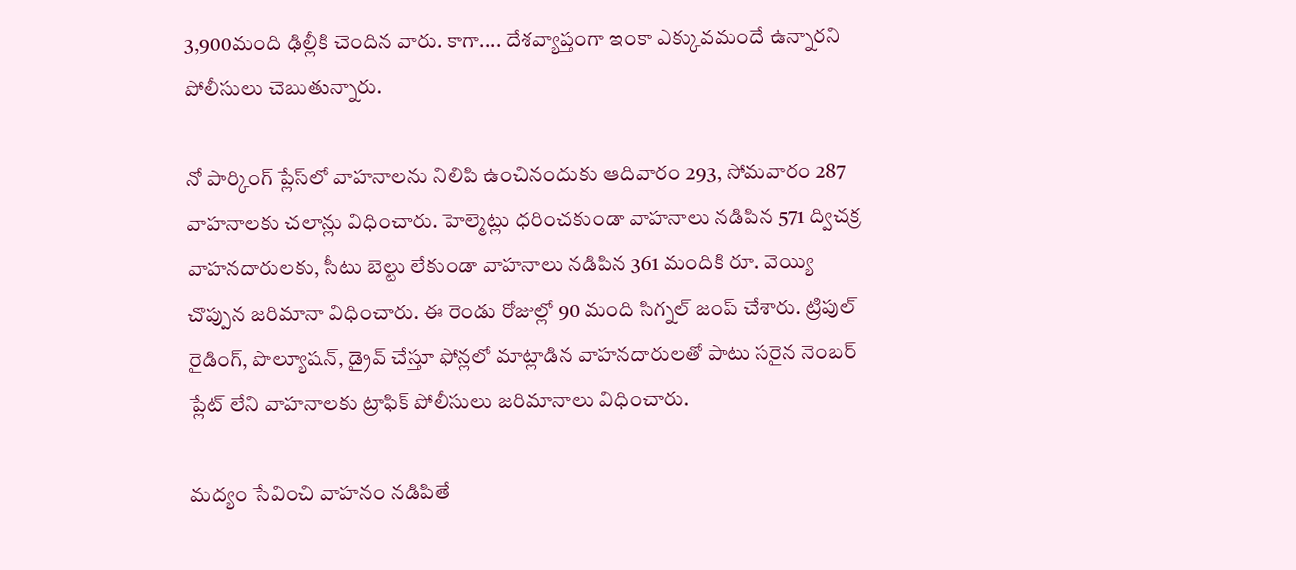3,900మంది ఢిల్లీకి చెందిన వారు. కాగా.... దేశవ్యాప్తంగా ఇంకా ఎక్కువమందే ఉన్నారని పోలీసులు చెబుతున్నారు.

నో పార్కింగ్‌ ప్లేస్‌లో వాహనాలను నిలిపి ఉంచినందుకు ఆదివారం 293, సోమవారం 287 వాహనాలకు చలాన్లు విధించారు. హెల్మెట్లు ధరించకుండా వాహనాలు నడిపిన 571 ద్విచక్ర వాహనదారులకు, సీటు బెల్టు లేకుండా వాహనాలు నడిపిన 361 మందికి రూ. వెయ్యి చొప్పున జరిమానా విధించారు. ఈ రెండు రోజుల్లో 90 మంది సిగ్నల్‌ జంప్‌ చేశారు. ట్రిపుల్‌ రైడింగ్‌, పొల్యూషన్‌, డ్రైవ్‌ చేస్తూ ఫోన్లలో మాట్లాడిన వాహనదారులతో పాటు సరైన నెంబర్‌ ప్లేట్‌ లేని వాహనాలకు ట్రాఫిక్‌ పోలీసులు జరిమానాలు విధించారు.

మద్యం సేవించి వాహనం నడిపితే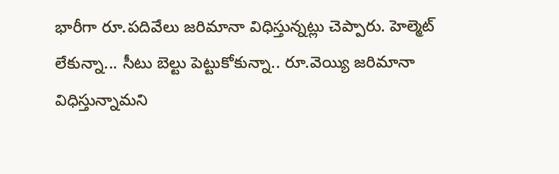భారీగా రూ.పదివేలు జరిమానా విధిస్తున్నట్లు చెప్పారు. హెల్మెట్ లేకున్నా... సీటు బెల్టు పెట్టుకోకున్నా.. రూ.వెయ్యి జరిమానా విధిస్తున్నామని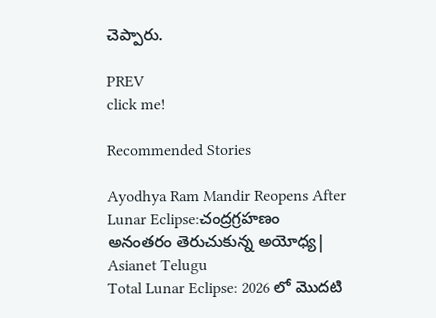చెప్పారు.

PREV
click me!

Recommended Stories

Ayodhya Ram Mandir Reopens After Lunar Eclipse:చంద్రగ్రహణం అనంతరం తెరుచుకున్న అయోధ్య| Asianet Telugu
Total Lunar Eclipse: 2026 లో మొదటి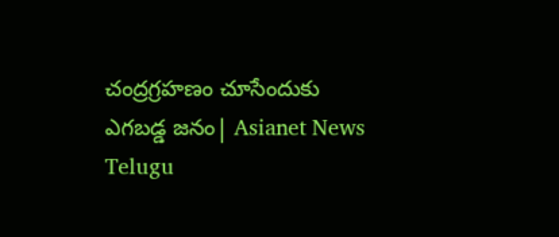చంద్రగ్రహణం చూసేందుకు ఎగబడ్డ జనం| Asianet News Telugu